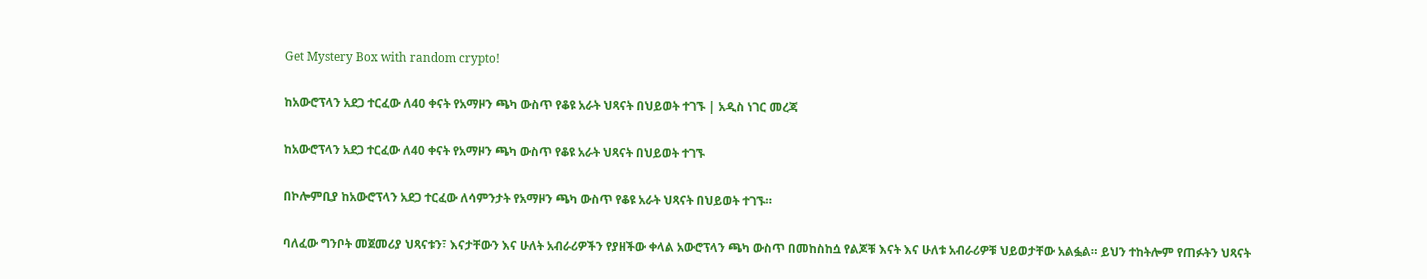Get Mystery Box with random crypto!

ከአውሮፕላን አደጋ ተርፈው ለ40 ቀናት የአማዞን ጫካ ውስጥ የቆዩ አራት ህጻናት በህይወት ተገኙ | አዲስ ነገር መረጃ

ከአውሮፕላን አደጋ ተርፈው ለ40 ቀናት የአማዞን ጫካ ውስጥ የቆዩ አራት ህጻናት በህይወት ተገኙ

በኮሎምቢያ ከአውሮፕላን አደጋ ተርፈው ለሳምንታት የአማዞን ጫካ ውስጥ የቆዩ አራት ህጻናት በህይወት ተገኙ።

ባለፈው ግንቦት መጀመሪያ ህጻናቱን፣ እናታቸውን እና ሁለት አብራሪዎችን የያዘችው ቀላል አውሮፕላን ጫካ ውስጥ በመከስከሷ የልጆቹ እናት እና ሁለቱ አብራሪዎቹ ህይወታቸው አልፏል። ይህን ተከትሎም የጠፉትን ህጻናት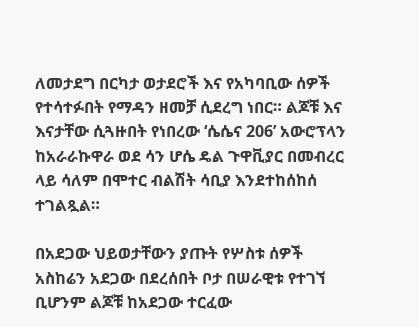ለመታደግ በርካታ ወታደሮች እና የአካባቢው ሰዎች የተሳተፉበት የማዳን ዘመቻ ሲደረግ ነበር። ልጆቹ እና እናታቸው ሲጓዙበት የነበረው ‘ሴሴና 206’ አውሮፕላን ከአራራኩዋራ ወደ ሳን ሆሴ ዴል ጉዋቪያር በመብረር ላይ ሳለም በሞተር ብልሽት ሳቢያ እንደተከሰከሰ ተገልጿል።

በአደጋው ህይወታቸውን ያጡት የሦስቱ ሰዎች አስከሬን አደጋው በደረሰበት ቦታ በሠራዊቱ የተገኘ ቢሆንም ልጆቹ ከአደጋው ተርፈው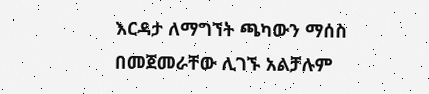እርዳታ ለማግኘት ጫካውን ማሰስ በመጀመራቸው ሊገኙ አልቻሉም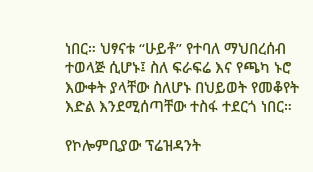ነበር። ህፃናቱ “ሁይቶ” የተባለ ማህበረሰብ ተወላጅ ሲሆኑ፤ ስለ ፍራፍሬ እና የጫካ ኑሮ እውቀት ያላቸው ስለሆኑ በህይወት የመቆየት እድል እንደሚሰጣቸው ተስፋ ተደርጎ ነበር።

የኮሎምቢያው ፕሬዝዳንት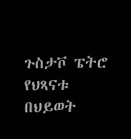ጉስታቮ ፔትሮ የህጻናቱ በህይወት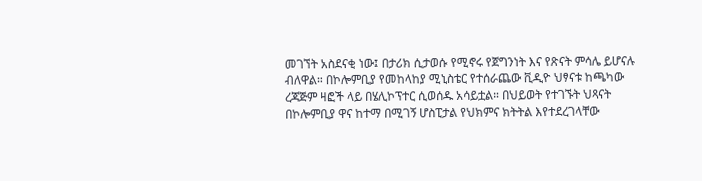መገኘት አስደናቂ ነው፤ በታሪክ ሲታወሱ የሚኖሩ የጀግንነት እና የጽናት ምሳሌ ይሆናሉ ብለዋል። በኮሎምቢያ የመከላከያ ሚኒስቴር የተሰራጨው ቪዲዮ ህፃናቱ ከጫካው ረጃጅም ዛፎች ላይ በሄሊኮፕተር ሲወሰዱ አሳይቷል። በህይወት የተገኙት ህጻናት በኮሎምቢያ ዋና ከተማ በሚገኝ ሆስፒታል የህክምና ክትትል እየተደረገላቸው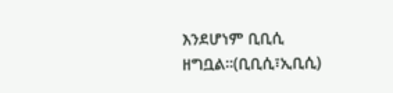እንደሆነም ቢቢሲ ዘግቧል።(ቢቢሲ፣ኢቢሲ)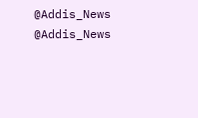@Addis_News
@Addis_News